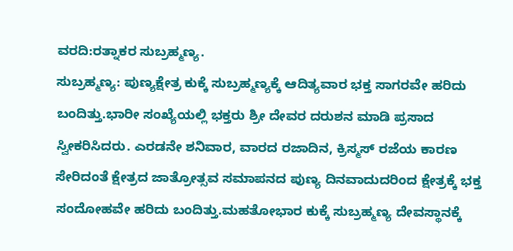ವರದಿ:ರತ್ನಾಕರ ಸುಬ್ರಹ್ಮಣ್ಯ.
ಸುಬ್ರಹ್ಮಣ್ಯ: ಪುಣ್ಯಕ್ಷೇತ್ರ ಕುಕ್ಕೆ ಸುಬ್ರಹ್ಮಣ್ಯಕ್ಕೆ ಆದಿತ್ಯವಾರ ಭಕ್ತ ಸಾಗರವೇ ಹರಿದು ಬಂದಿತ್ತು.ಭಾರೀ ಸಂಖ್ಯೆಯಲ್ಲಿ ಭಕ್ತರು ಶ್ರೀ ದೇವರ ದರುಶನ ಮಾಡಿ ಪ್ರಸಾದ ಸ್ವೀಕರಿಸಿದರು. ಎರಡನೇ ಶನಿವಾರ, ವಾರದ ರಜಾದಿನ, ಕ್ರಿಸ್ಮಸ್ ರಜೆಯ ಕಾರಣ ಸೇರಿದಂತೆ ಕ್ಷೇತ್ರದ ಜಾತ್ರೋತ್ಸವ ಸಮಾಪನದ ಪುಣ್ಯ ದಿನವಾದುದರಿಂದ ಕ್ಷೇತ್ರಕ್ಕೆ ಭಕ್ತ ಸಂದೋಹವೇ ಹರಿದು ಬಂದಿತ್ತು.ಮಹತೋಭಾರ ಕುಕ್ಕೆ ಸುಬ್ರಹ್ಮಣ್ಯ ದೇವಸ್ಥಾನಕ್ಕೆ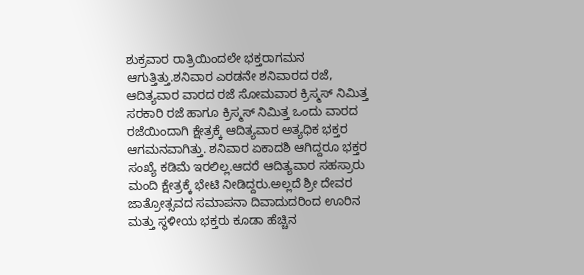ಶುಕ್ರವಾರ ರಾತ್ರಿಯಿಂದಲೇ ಭಕ್ತರಾಗಮನ ಆಗುತ್ತಿತ್ತು.ಶನಿವಾರ ಎರಡನೇ ಶನಿವಾರದ ರಜೆ, ಆದಿತ್ಯವಾರ ವಾರದ ರಜೆ ಸೋಮವಾರ ಕ್ರಿಸ್ಮಸ್ ನಿಮಿತ್ತ ಸರಕಾರಿ ರಜೆ ಹಾಗೂ ಕ್ರಿಸ್ಮಸ್ ನಿಮಿತ್ತ ಒಂದು ವಾರದ ರಜೆಯಿಂದಾಗಿ ಕ್ಷೇತ್ರಕ್ಕೆ ಆದಿತ್ಯವಾರ ಅತ್ಯಧಿಕ ಭಕ್ತರ ಆಗಮನವಾಗಿತ್ತು. ಶನಿವಾರ ಏಕಾದಶಿ ಆಗಿದ್ದರೂ ಭಕ್ತರ ಸಂಖ್ಯೆ ಕಡಿಮೆ ಇರಲಿಲ್ಲ.ಆದರೆ ಆದಿತ್ಯವಾರ ಸಹಸ್ರಾರು ಮಂದಿ ಕ್ಷೇತ್ರಕ್ಕೆ ಭೇಟಿ ನೀಡಿದ್ದರು.ಅಲ್ಲದೆ ಶ್ರೀ ದೇವರ ಜಾತ್ರೋತ್ಸವದ ಸಮಾಪನಾ ದಿವಾದುದರಿಂದ ಊರಿನ ಮತ್ತು ಸ್ಥಳೀಯ ಭಕ್ತರು ಕೂಡಾ ಹೆಚ್ಚಿನ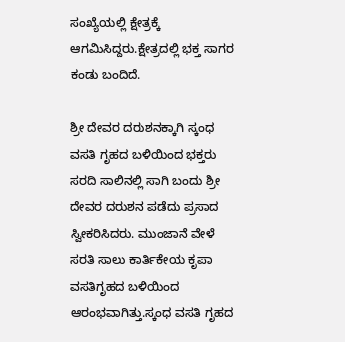ಸಂಖ್ಯೆಯಲ್ಲಿ ಕ್ಷೇತ್ರಕ್ಕೆ ಆಗಮಿಸಿದ್ದರು.ಕ್ಷೇತ್ರದಲ್ಲಿ ಭಕ್ತ ಸಾಗರ ಕಂಡು ಬಂದಿದೆ.

ಶ್ರೀ ದೇವರ ದರುಶನಕ್ಕಾಗಿ ಸ್ಕಂಧ ವಸತಿ ಗೃಹದ ಬಳಿಯಿಂದ ಭಕ್ತರು ಸರದಿ ಸಾಲಿನಲ್ಲಿ ಸಾಗಿ ಬಂದು ಶ್ರೀ ದೇವರ ದರುಶನ ಪಡೆದು ಪ್ರಸಾದ ಸ್ವೀಕರಿಸಿದರು. ಮುಂಜಾನೆ ವೇಳೆ ಸರತಿ ಸಾಲು ಕಾರ್ತಿಕೇಯ ಕೃಪಾ ವಸತಿಗೃಹದ ಬಳಿಯಿಂದ ಆರಂಭವಾಗಿತ್ತು.ಸ್ಕಂಧ ವಸತಿ ಗೃಹದ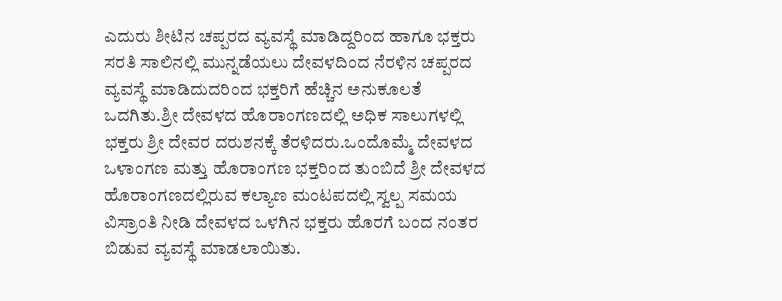ಎದುರು ಶೀಟಿನ ಚಪ್ಪರದ ವ್ಯವಸ್ಥೆ ಮಾಡಿದ್ದರಿಂದ ಹಾಗೂ ಭಕ್ತರು ಸರತಿ ಸಾಲಿನಲ್ಲಿ ಮುನ್ನಡೆಯಲು ದೇವಳದಿಂದ ನೆರಳಿನ ಚಪ್ಪರದ ವ್ಯವಸ್ಥೆ ಮಾಡಿದುದರಿಂದ ಭಕ್ತರಿಗೆ ಹೆಚ್ಚಿನ ಅನುಕೂಲತೆ ಒದಗಿತು.ಶ್ರೀ ದೇವಳದ ಹೊರಾಂಗಣದಲ್ಲಿ ಅಧಿಕ ಸಾಲುಗಳಲ್ಲಿ ಭಕ್ತರು ಶ್ರೀ ದೇವರ ದರುಶನಕ್ಕೆ ತೆರಳಿದರು.ಒಂದೊಮ್ಮೆ ದೇವಳದ ಒಳಾಂಗಣ ಮತ್ತು ಹೊರಾಂಗಣ ಭಕ್ತರಿಂದ ತುಂಬಿದೆ ಶ್ರೀ ದೇವಳದ ಹೊರಾಂಗಣದಲ್ಲಿರುವ ಕಲ್ಯಾಣ ಮಂಟಪದಲ್ಲಿ ಸ್ವಲ್ಪ ಸಮಯ ವಿಸ್ರಾಂತಿ ನೀಡಿ ದೇವಳದ ಒಳಗಿನ ಭಕ್ತರು ಹೊರಗೆ ಬಂದ ನಂತರ ಬಿಡುವ ವ್ಯವಸ್ಥೆ ಮಾಡಲಾಯಿತು.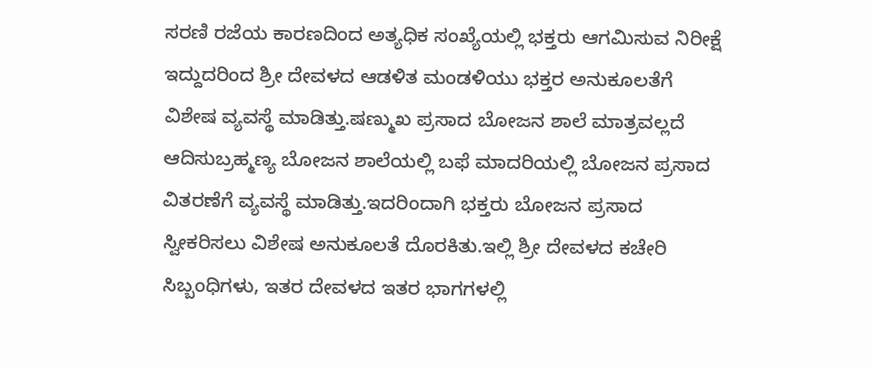ಸರಣಿ ರಜೆಯ ಕಾರಣದಿಂದ ಅತ್ಯಧಿಕ ಸಂಖ್ಯೆಯಲ್ಲಿ ಭಕ್ತರು ಆಗಮಿಸುವ ನಿರೀಕ್ಷೆ ಇದ್ದುದರಿಂದ ಶ್ರೀ ದೇವಳದ ಆಡಳಿತ ಮಂಡಳಿಯು ಭಕ್ತರ ಅನುಕೂಲತೆಗೆ ವಿಶೇಷ ವ್ಯವಸ್ಥೆ ಮಾಡಿತ್ತು.ಷಣ್ಮುಖ ಪ್ರಸಾದ ಬೋಜನ ಶಾಲೆ ಮಾತ್ರವಲ್ಲದೆ ಆದಿಸುಬ್ರಹ್ಮಣ್ಯ ಬೋಜನ ಶಾಲೆಯಲ್ಲಿ ಬಫೆ ಮಾದರಿಯಲ್ಲಿ ಬೋಜನ ಪ್ರಸಾದ ವಿತರಣೆಗೆ ವ್ಯವಸ್ಥೆ ಮಾಡಿತ್ತು.ಇದರಿಂದಾಗಿ ಭಕ್ತರು ಬೋಜನ ಪ್ರಸಾದ ಸ್ವೀಕರಿಸಲು ವಿಶೇಷ ಅನುಕೂಲತೆ ದೊರಕಿತು.ಇಲ್ಲಿ ಶ್ರೀ ದೇವಳದ ಕಚೇರಿ ಸಿಬ್ಬಂಧಿಗಳು, ಇತರ ದೇವಳದ ಇತರ ಭಾಗಗಳಲ್ಲಿ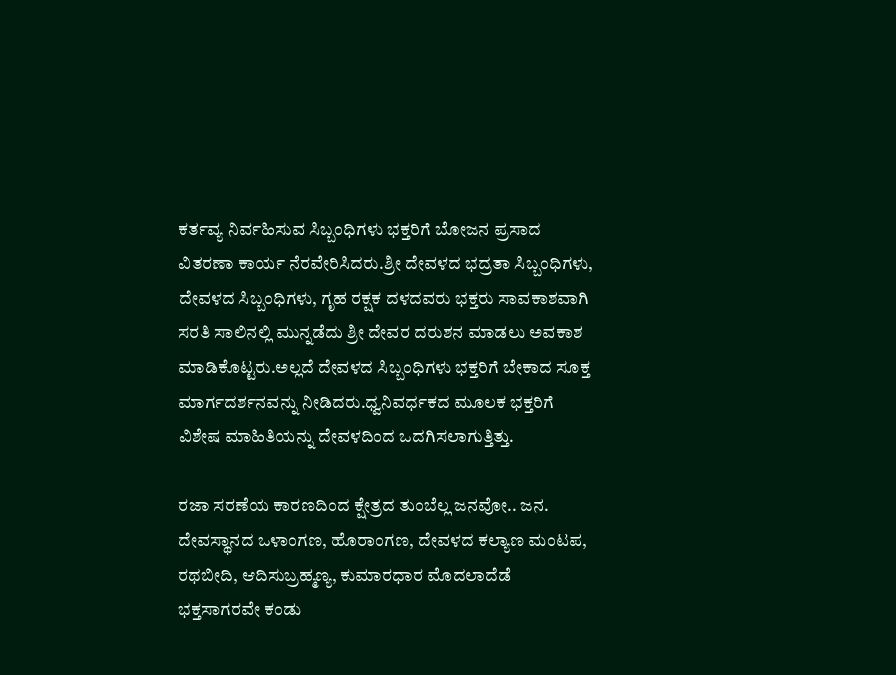ಕರ್ತವ್ಯ ನಿರ್ವಹಿಸುವ ಸಿಬ್ಬಂಧಿಗಳು ಭಕ್ತರಿಗೆ ಬೋಜನ ಪ್ರಸಾದ ವಿತರಣಾ ಕಾರ್ಯ ನೆರವೇರಿಸಿದರು.ಶ್ರೀ ದೇವಳದ ಭದ್ರತಾ ಸಿಬ್ಬಂಧಿಗಳು, ದೇವಳದ ಸಿಬ್ಬಂಧಿಗಳು, ಗೃಹ ರಕ್ಷಕ ದಳದವರು ಭಕ್ತರು ಸಾವಕಾಶವಾಗಿ ಸರತಿ ಸಾಲಿನಲ್ಲಿ ಮುನ್ನಡೆದು ಶ್ರೀ ದೇವರ ದರುಶನ ಮಾಡಲು ಅವಕಾಶ ಮಾಡಿಕೊಟ್ಟರು.ಅಲ್ಲದೆ ದೇವಳದ ಸಿಬ್ಬಂಧಿಗಳು ಭಕ್ತರಿಗೆ ಬೇಕಾದ ಸೂಕ್ತ ಮಾರ್ಗದರ್ಶನವನ್ನು ನೀಡಿದರು.ಧ್ವನಿವರ್ಧಕದ ಮೂಲಕ ಭಕ್ತರಿಗೆ ವಿಶೇಷ ಮಾಹಿತಿಯನ್ನು ದೇವಳದಿಂದ ಒದಗಿಸಲಾಗುತ್ತಿತ್ತು.

ರಜಾ ಸರಣೆಯ ಕಾರಣದಿಂದ ಕ್ಷೇತ್ರದ ತುಂಬೆಲ್ಲ ಜನವೋ.. ಜನ. ದೇವಸ್ಥಾನದ ಒಳಾಂಗಣ, ಹೊರಾಂಗಣ, ದೇವಳದ ಕಲ್ಯಾಣ ಮಂಟಪ, ರಥಬೀದಿ, ಆದಿಸುಬ್ರಹ್ಮಣ್ಯ, ಕುಮಾರಧಾರ ಮೊದಲಾದೆಡೆ ಭಕ್ತಸಾಗರವೇ ಕಂಡು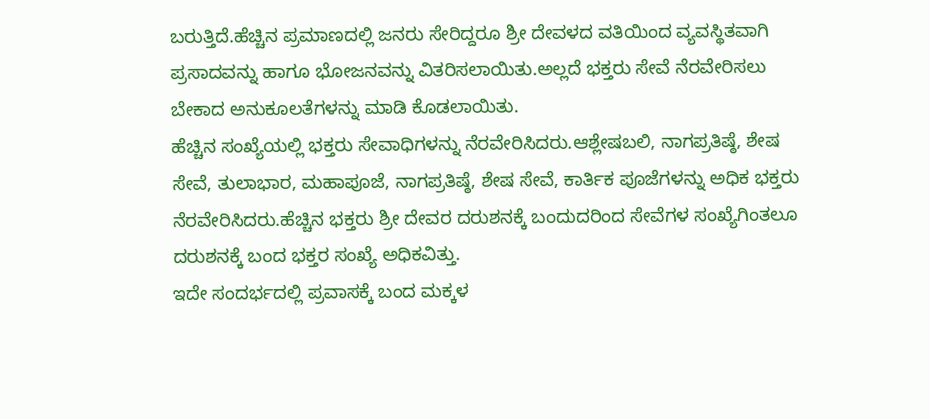ಬರುತ್ತಿದೆ.ಹೆಚ್ಚಿನ ಪ್ರಮಾಣದಲ್ಲಿ ಜನರು ಸೇರಿದ್ದರೂ ಶ್ರೀ ದೇವಳದ ವತಿಯಿಂದ ವ್ಯವಸ್ಥಿತವಾಗಿ ಪ್ರಸಾದವನ್ನು ಹಾಗೂ ಭೋಜನವನ್ನು ವಿತರಿಸಲಾಯಿತು.ಅಲ್ಲದೆ ಭಕ್ತರು ಸೇವೆ ನೆರವೇರಿಸಲು ಬೇಕಾದ ಅನುಕೂಲತೆಗಳನ್ನು ಮಾಡಿ ಕೊಡಲಾಯಿತು.
ಹೆಚ್ಚಿನ ಸಂಖ್ಯೆಯಲ್ಲಿ ಭಕ್ತರು ಸೇವಾಧಿಗಳನ್ನು ನೆರವೇರಿಸಿದರು.ಆಶ್ಲೇಷಬಲಿ, ನಾಗಪ್ರತಿಷ್ಠೆ, ಶೇಷ ಸೇವೆ, ತುಲಾಭಾರ, ಮಹಾಪೂಜೆ, ನಾಗಪ್ರತಿಷ್ಠೆ, ಶೇಷ ಸೇವೆ, ಕಾರ್ತಿಕ ಪೂಜೆಗಳನ್ನು ಅಧಿಕ ಭಕ್ತರು ನೆರವೇರಿಸಿದರು.ಹೆಚ್ಚಿನ ಭಕ್ತರು ಶ್ರೀ ದೇವರ ದರುಶನಕ್ಕೆ ಬಂದುದರಿಂದ ಸೇವೆಗಳ ಸಂಖ್ಯೆಗಿಂತಲೂ ದರುಶನಕ್ಕೆ ಬಂದ ಭಕ್ತರ ಸಂಖ್ಯೆ ಅಧಿಕವಿತ್ತು.
ಇದೇ ಸಂದರ್ಭದಲ್ಲಿ ಪ್ರವಾಸಕ್ಕೆ ಬಂದ ಮಕ್ಕಳ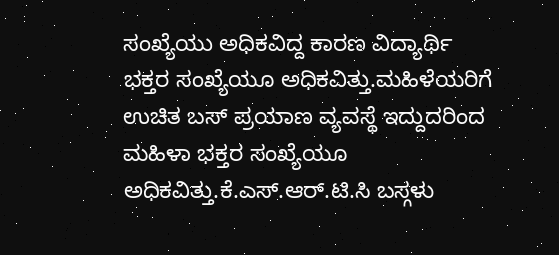ಸಂಖ್ಯೆಯು ಅಧಿಕವಿದ್ದ ಕಾರಣ ವಿದ್ಯಾರ್ಥಿ ಭಕ್ತರ ಸಂಖ್ಯೆಯೂ ಅಧಿಕವಿತ್ತು.ಮಹಿಳೆಯರಿಗೆ ಉಚಿತ ಬಸ್ ಪ್ರಯಾಣ ವ್ಯವಸ್ಥೆ ಇದ್ದುದರಿಂದ ಮಹಿಳಾ ಭಕ್ತರ ಸಂಖ್ಯೆಯೂ ಅಧಿಕವಿತ್ತು.ಕೆ.ಎಸ್.ಆರ್.ಟಿ.ಸಿ ಬಸ್ಗಳು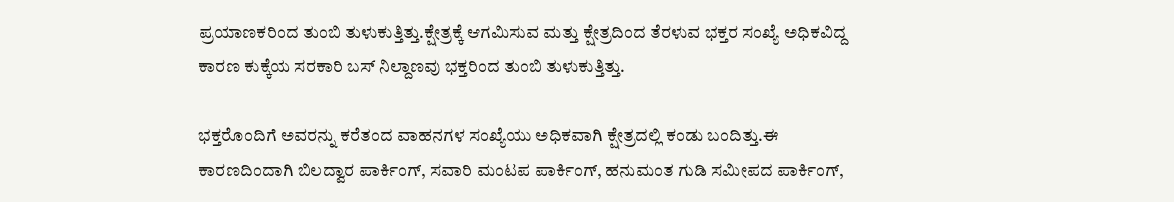ಪ್ರಯಾಣಕರಿಂದ ತುಂಬಿ ತುಳುಕುತ್ತಿತ್ತು.ಕ್ಷೇತ್ರಕ್ಕೆ ಆಗಮಿಸುವ ಮತ್ತು ಕ್ಷೇತ್ರದಿಂದ ತೆರಳುವ ಭಕ್ತರ ಸಂಖ್ಯೆ ಅಧಿಕವಿದ್ದ ಕಾರಣ ಕುಕ್ಕೆಯ ಸರಕಾರಿ ಬಸ್ ನಿಲ್ದಾಣವು ಭಕ್ತರಿಂದ ತುಂಬಿ ತುಳುಕುತ್ತಿತ್ತು.

ಭಕ್ತರೊಂದಿಗೆ ಅವರನ್ನು ಕರೆತಂದ ವಾಹನಗಳ ಸಂಖ್ಯೆಯು ಅಧಿಕವಾಗಿ ಕ್ಷೇತ್ರದಲ್ಲಿ ಕಂಡು ಬಂದಿತ್ತು.ಈ ಕಾರಣದಿಂದಾಗಿ ಬಿಲದ್ವಾರ ಪಾರ್ಕಿಂಗ್, ಸವಾರಿ ಮಂಟಪ ಪಾರ್ಕಿಂಗ್, ಹನುಮಂತ ಗುಡಿ ಸಮೀಪದ ಪಾರ್ಕಿಂಗ್,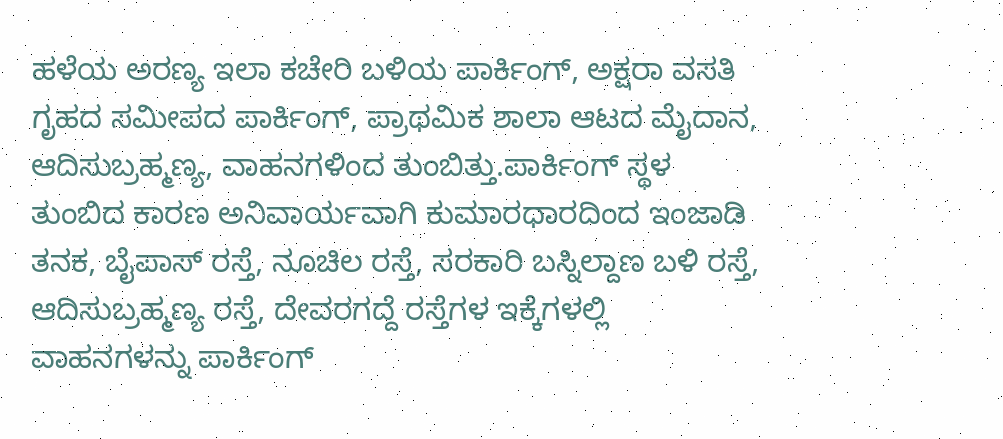ಹಳೆಯ ಅರಣ್ಯ ಇಲಾ ಕಚೇರಿ ಬಳಿಯ ಪಾರ್ಕಿಂಗ್, ಅಕ್ಷರಾ ವಸತಿ ಗೃಹದ ಸಮೀಪದ ಪಾರ್ಕಿಂಗ್, ಪ್ರಾಥಮಿಕ ಶಾಲಾ ಆಟದ ಮೈದಾನ, ಆದಿಸುಬ್ರಹ್ಮಣ್ಯ, ವಾಹನಗಳಿಂದ ತುಂಬಿತ್ತು.ಪಾರ್ಕಿಂಗ್ ಸ್ಥಳ ತುಂಬಿದ ಕಾರಣ ಅನಿವಾರ್ಯವಾಗಿ ಕುಮಾರಧಾರದಿಂದ ಇಂಜಾಡಿ ತನಕ, ಬೈಪಾಸ್ ರಸ್ತೆ, ನೂಚಿಲ ರಸ್ತೆ, ಸರಕಾರಿ ಬಸ್ನಿಲ್ದಾಣ ಬಳಿ ರಸ್ತೆ, ಆದಿಸುಬ್ರಹ್ಮಣ್ಯ ರಸ್ತೆ, ದೇವರಗದ್ದೆ ರಸ್ತೆಗಳ ಇಕ್ಕೆಗಳಲ್ಲಿ ವಾಹನಗಳನ್ನು ಪಾರ್ಕಿಂಗ್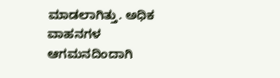ಮಾಡಲಾಗಿತ್ತು. ಅಧಿಕ ವಾಹನಗಳ ಆಗಮನದಿಂದಾಗಿ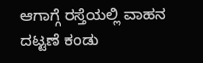ಆಗಾಗ್ಗೆ ರಸ್ತೆಯಲ್ಲಿ ವಾಹನ ದಟ್ಟಣೆ ಕಂಡು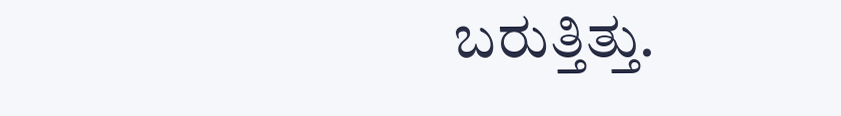ಬರುತ್ತಿತ್ತು.